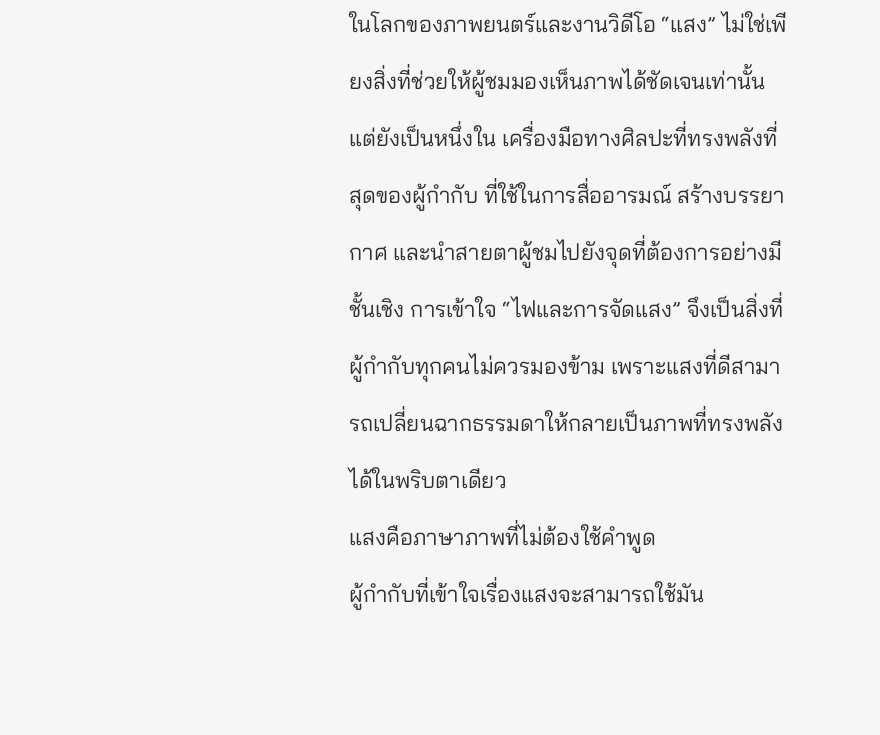ในโลกของภาพยนตร์และงานวิดีโอ “แสง” ไม่ใช่เพียงสิ่งที่ช่วยให้ผู้ชมมองเห็นภาพได้ชัดเจนเท่านั้น แต่ยังเป็นหนึ่งใน เครื่องมือทางศิลปะที่ทรงพลังที่สุดของผู้กำกับ ที่ใช้ในการสื่ออารมณ์ สร้างบรรยากาศ และนำสายตาผู้ชมไปยังจุดที่ต้องการอย่างมีชั้นเชิง การเข้าใจ “ไฟและการจัดแสง” จึงเป็นสิ่งที่ผู้กำกับทุกคนไม่ควรมองข้าม เพราะแสงที่ดีสามารถเปลี่ยนฉากธรรมดาให้กลายเป็นภาพที่ทรงพลังได้ในพริบตาเดียว
แสงคือภาษาภาพที่ไม่ต้องใช้คำพูด
ผู้กำกับที่เข้าใจเรื่องแสงจะสามารถใช้มัน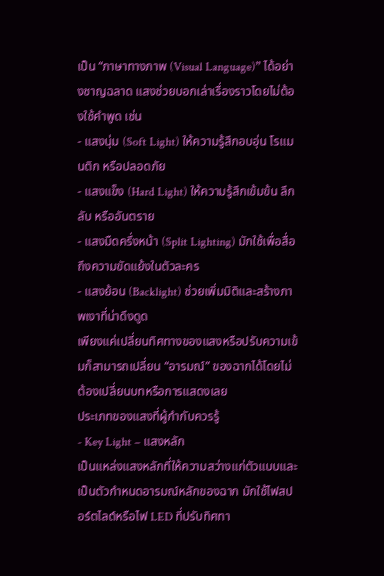เป็น “ภาษาทางภาพ (Visual Language)” ได้อย่างชาญฉลาด แสงช่วยบอกเล่าเรื่องราวโดยไม่ต้องใช้คำพูด เช่น
- แสงนุ่ม (Soft Light) ให้ความรู้สึกอบอุ่น โรแมนติก หรือปลอดภัย
- แสงแข็ง (Hard Light) ให้ความรู้สึกเข้มข้น ลึกลับ หรืออันตราย
- แสงมืดครึ่งหน้า (Split Lighting) มักใช้เพื่อสื่อถึงความขัดแย้งในตัวละคร
- แสงย้อน (Backlight) ช่วยเพิ่มมิติและสร้างภาพเงาที่น่าดึงดูด
เพียงแค่เปลี่ยนทิศทางของแสงหรือปรับความเข้มก็สามารถเปลี่ยน “อารมณ์” ของฉากได้โดยไม่ต้องเปลี่ยนบทหรือการแสดงเลย
ประเภทของแสงที่ผู้กำกับควรรู้
- Key Light – แสงหลัก
เป็นแหล่งแสงหลักที่ให้ความสว่างแก่ตัวแบบและเป็นตัวกำหนดอารมณ์หลักของฉาก มักใช้ไฟสปอร์ตไลต์หรือไฟ LED ที่ปรับทิศทา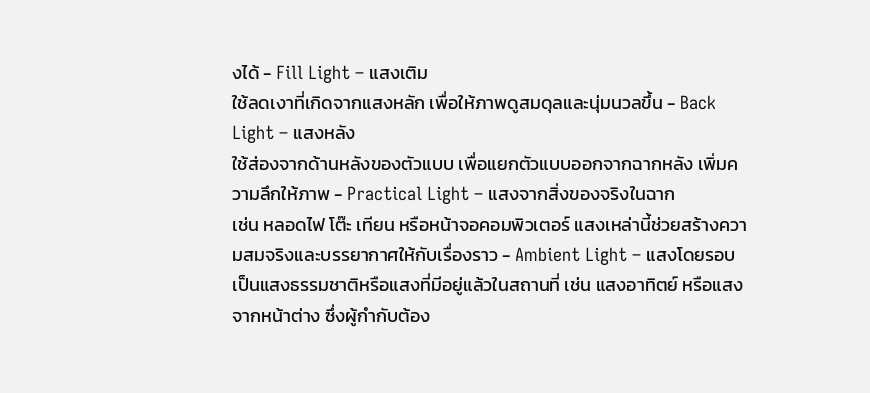งได้ - Fill Light – แสงเติม
ใช้ลดเงาที่เกิดจากแสงหลัก เพื่อให้ภาพดูสมดุลและนุ่มนวลขึ้น - Back Light – แสงหลัง
ใช้ส่องจากด้านหลังของตัวแบบ เพื่อแยกตัวแบบออกจากฉากหลัง เพิ่มความลึกให้ภาพ - Practical Light – แสงจากสิ่งของจริงในฉาก
เช่น หลอดไฟ โต๊ะ เทียน หรือหน้าจอคอมพิวเตอร์ แสงเหล่านี้ช่วยสร้างความสมจริงและบรรยากาศให้กับเรื่องราว - Ambient Light – แสงโดยรอบ
เป็นแสงธรรมชาติหรือแสงที่มีอยู่แล้วในสถานที่ เช่น แสงอาทิตย์ หรือแสงจากหน้าต่าง ซึ่งผู้กำกับต้อง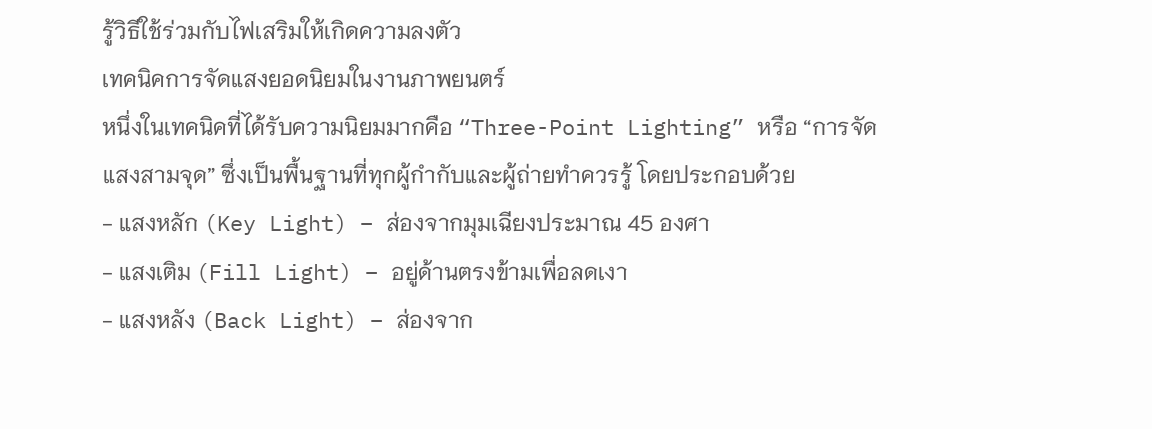รู้วิธีใช้ร่วมกับไฟเสริมให้เกิดความลงตัว
เทคนิคการจัดแสงยอดนิยมในงานภาพยนตร์
หนึ่งในเทคนิคที่ได้รับความนิยมมากคือ “Three-Point Lighting” หรือ “การจัดแสงสามจุด” ซึ่งเป็นพื้นฐานที่ทุกผู้กำกับและผู้ถ่ายทำควรรู้ โดยประกอบด้วย
- แสงหลัก (Key Light) – ส่องจากมุมเฉียงประมาณ 45 องศา
- แสงเติม (Fill Light) – อยู่ด้านตรงข้ามเพื่อลดเงา
- แสงหลัง (Back Light) – ส่องจาก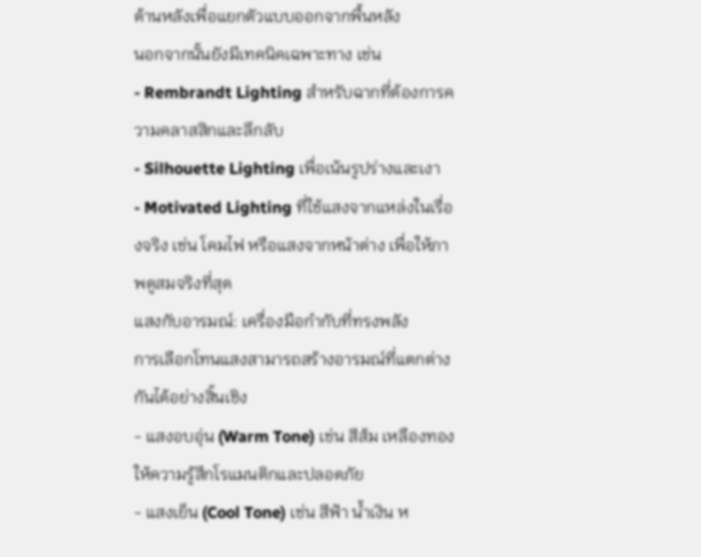ด้านหลังเพื่อแยกตัวแบบออกจากพื้นหลัง
นอกจากนั้นยังมีเทคนิคเฉพาะทาง เช่น
- Rembrandt Lighting สำหรับฉากที่ต้องการความคลาสสิกและลึกลับ
- Silhouette Lighting เพื่อเน้นรูปร่างและเงา
- Motivated Lighting ที่ใช้แสงจากแหล่งในเรื่องจริง เช่น โคมไฟ หรือแสงจากหน้าต่าง เพื่อให้ภาพดูสมจริงที่สุด
แสงกับอารมณ์: เครื่องมือกำกับที่ทรงพลัง
การเลือกโทนแสงสามารถสร้างอารมณ์ที่แตกต่างกันได้อย่างสิ้นเชิง
- แสงอบอุ่น (Warm Tone) เช่น สีส้ม เหลืองทอง ให้ความรู้สึกโรแมนติกและปลอดภัย
- แสงเย็น (Cool Tone) เช่น สีฟ้า น้ำเงิน ห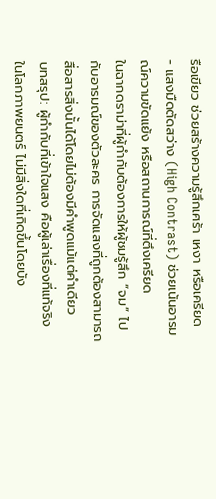รือเขียว ช่วยสร้างความรู้สึกเศร้า เหงา หรือเครียด
- แสงมืดตัดสว่าง (High Contrast) ช่วยเน้นอารมณ์ความขัดแย้ง หรือสถานการณ์ที่ตึงเครียด
ในฉากดราม่าที่ผู้กำกับต้องการให้ผู้ชมรู้สึก “จม” ไปกับอารมณ์ของตัวละคร การจัดแสงที่ถูกต้องสามารถสื่อสารสิ่งนั้นได้โดยไม่ต้องมีคำพูดแม้แต่คำเดียว
บทสรุป: ผู้กำกับที่เข้าใจแสง คือผู้เล่าเรื่องที่แท้จริง
ในโลกภาพยนตร์ ไม่มีสิ่งใดที่เกิดขึ้นโดยบัง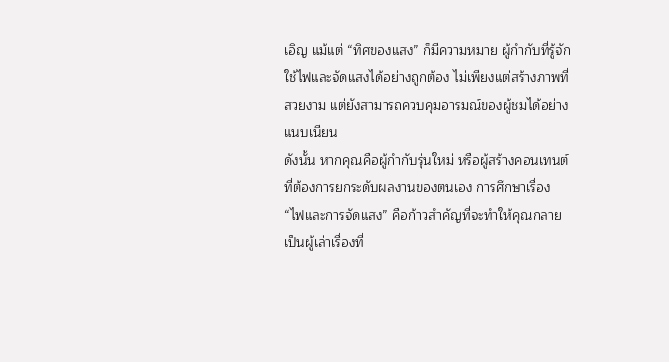เอิญ แม้แต่ “ทิศของแสง” ก็มีความหมาย ผู้กำกับที่รู้จักใช้ไฟและจัดแสงได้อย่างถูกต้อง ไม่เพียงแต่สร้างภาพที่สวยงาม แต่ยังสามารถควบคุมอารมณ์ของผู้ชมได้อย่างแนบเนียน
ดังนั้น หากคุณคือผู้กำกับรุ่นใหม่ หรือผู้สร้างคอนเทนต์ที่ต้องการยกระดับผลงานของตนเอง การศึกษาเรื่อง “ไฟและการจัดแสง” คือก้าวสำคัญที่จะทำให้คุณกลายเป็นผู้เล่าเรื่องที่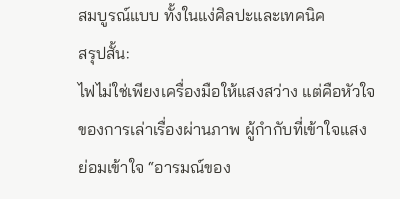สมบูรณ์แบบ ทั้งในแง่ศิลปะและเทคนิค
สรุปสั้น:
ไฟไม่ใช่เพียงเครื่องมือให้แสงสว่าง แต่คือหัวใจของการเล่าเรื่องผ่านภาพ ผู้กำกับที่เข้าใจแสง ย่อมเข้าใจ “อารมณ์ของ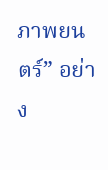ภาพยนตร์” อย่าง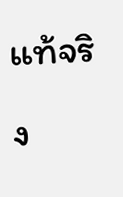แท้จริง